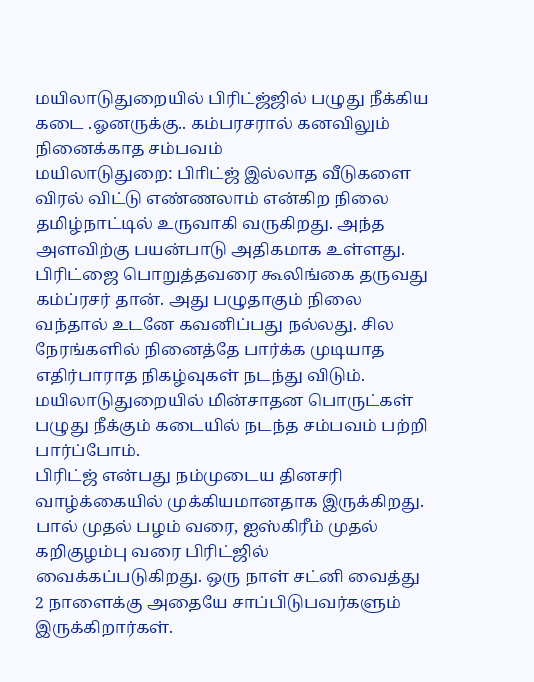மயிலாடுதுறையில் பிரிட்ஜ்ஜில் பழுது நீக்கிய கடை .ஓனருக்கு.. கம்பரசரால் கனவிலும் நினைக்காத சம்பவம்
மயிலாடுதுறை: பிாிட்ஜ் இல்லாத வீடுகளை விரல் விட்டு எண்ணலாம் என்கிற நிலை தமிழ்நாட்டில் உருவாகி வருகிறது. அந்த அளவிற்கு பயன்பாடு அதிகமாக உள்ளது. பிரிட்ஜை பொறுத்தவரை கூலிங்கை தருவது கம்ப்ரசர் தான். அது பழுதாகும் நிலை வந்தால் உடனே கவனிப்பது நல்லது. சில நேரங்களில் நினைத்தே பார்க்க முடியாத எதிர்பாராத நிகழ்வுகள் நடந்து விடும். மயிலாடுதுறையில் மின்சாதன பொருட்கள் பழுது நீக்கும் கடையில் நடந்த சம்பவம் பற்றி பார்ப்போம்.
பிரிட்ஜ் என்பது நம்முடைய தினசரி வாழ்க்கையில் முக்கியமானதாக இருக்கிறது. பால் முதல் பழம் வரை, ஐஸ்கிரீம் முதல் கறிகுழம்பு வரை பிரிட்ஜில் வைக்கப்படுகிறது. ஒரு நாள் சட்னி வைத்து 2 நாளைக்கு அதையே சாப்பிடுபவர்களும் இருக்கிறார்கள்.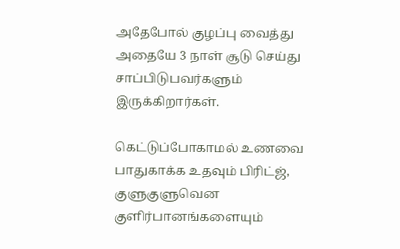அதேபோல் குழப்பு வைத்து அதையே 3 நாள் சூடு செய்து சாப்பிடுபவர்களும் இருக்கிறார்கள்.

கெட்டுப்போகாமல் உணவை பாதுகாக்க உதவும் பிரிட்ஜ், குளுகுளுவென குளிர்பானங்களையும்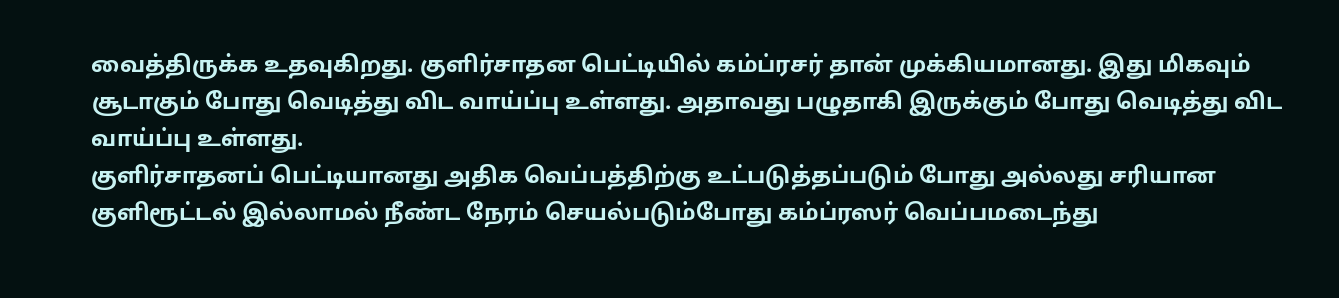வைத்திருக்க உதவுகிறது. குளிர்சாதன பெட்டியில் கம்ப்ரசர் தான் முக்கியமானது. இது மிகவும் சூடாகும் போது வெடித்து விட வாய்ப்பு உள்ளது. அதாவது பழுதாகி இருக்கும் போது வெடித்து விட வாய்ப்பு உள்ளது.
குளிர்சாதனப் பெட்டியானது அதிக வெப்பத்திற்கு உட்படுத்தப்படும் போது அல்லது சரியான குளிரூட்டல் இல்லாமல் நீண்ட நேரம் செயல்படும்போது கம்ப்ரஸர் வெப்பமடைந்து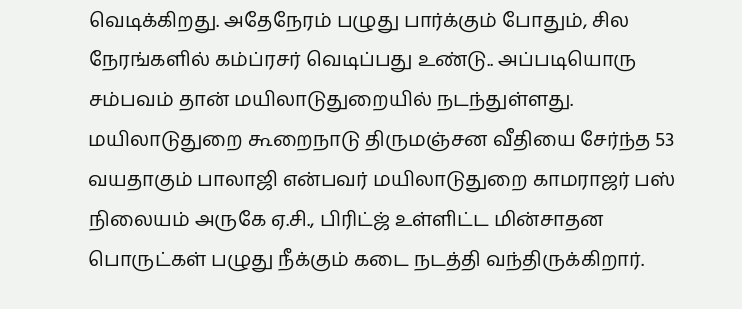வெடிக்கிறது. அதேநேரம் பழுது பார்க்கும் போதும், சில நேரங்களில் கம்ப்ரசர் வெடிப்பது உண்டு.. அப்படியொரு சம்பவம் தான் மயிலாடுதுறையில் நடந்துள்ளது.
மயிலாடுதுறை கூறைநாடு திருமஞ்சன வீதியை சேர்ந்த 53 வயதாகும் பாலாஜி என்பவர் மயிலாடுதுறை காமராஜர் பஸ் நிலையம் அருகே ஏ.சி., பிரிட்ஜ் உள்ளிட்ட மின்சாதன பொருட்கள் பழுது நீக்கும் கடை நடத்தி வந்திருக்கிறார்.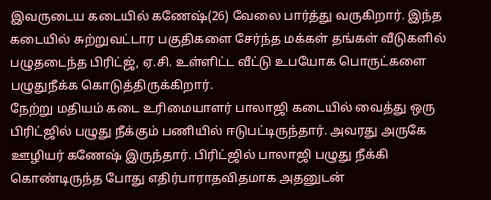இவருடைய கடையில் கணேஷ்(26) வேலை பார்த்து வருகிறார். இந்த கடையில் சுற்றுவட்டார பகுதிகளை சேர்ந்த மக்கள் தங்கள் வீடுகளில் பழுதடைந்த பிரிட்ஜ், ஏ.சி. உள்ளிட்ட வீட்டு உபயோக பொருட்களை பழுதுநீக்க கொடுத்திருக்கிறார்.
நேற்று மதியம் கடை உரிமையாளர் பாலாஜி கடையில் வைத்து ஒரு பிரிட்ஜில் பழுது நீக்கும் பணியில் ஈடுபட்டிருந்தார். அவரது அருகே ஊழியர் கணேஷ் இருந்தார். பிரிட்ஜில் பாலாஜி பழுது நீக்கி கொண்டிருந்த போது எதிர்பாராதவிதமாக அதனுடன்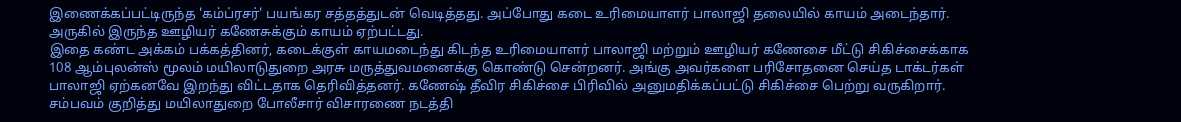இணைக்கப்பட்டிருந்த 'கம்ப்ரசர்' பயங்கர சத்தத்துடன் வெடித்தது. அப்போது கடை உரிமையாளர் பாலாஜி தலையில் காயம் அடைந்தார். அருகில் இருந்த ஊழியர் கணேசுக்கும் காயம் ஏற்பட்டது.
இதை கண்ட அக்கம் பக்கத்தினர், கடைக்குள் காயமடைந்து கிடந்த உரிமையாளர் பாலாஜி மற்றும் ஊழியர் கணேசை மீட்டு சிகிச்சைக்காக 108 ஆம்புலன்ஸ் மூலம் மயிலாடுதுறை அரசு மருத்துவமனைக்கு கொண்டு சென்றனர். அங்கு அவர்களை பரிசோதனை செய்த டாக்டர்கள் பாலாஜி ஏற்கனவே இறந்து விட்டதாக தெரிவித்தனர். கணேஷ் தீவிர சிகிச்சை பிரிவில் அனுமதிக்கப்பட்டு சிகிச்சை பெற்று வருகிறார். சம்பவம் குறித்து மயிலாதுறை போலீசார் விசாரணை நடத்தி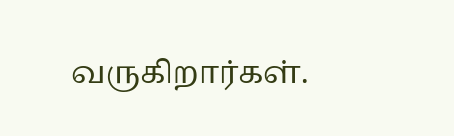வருகிறார்கள்.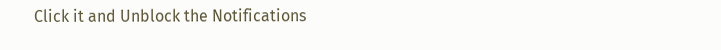Click it and Unblock the Notifications